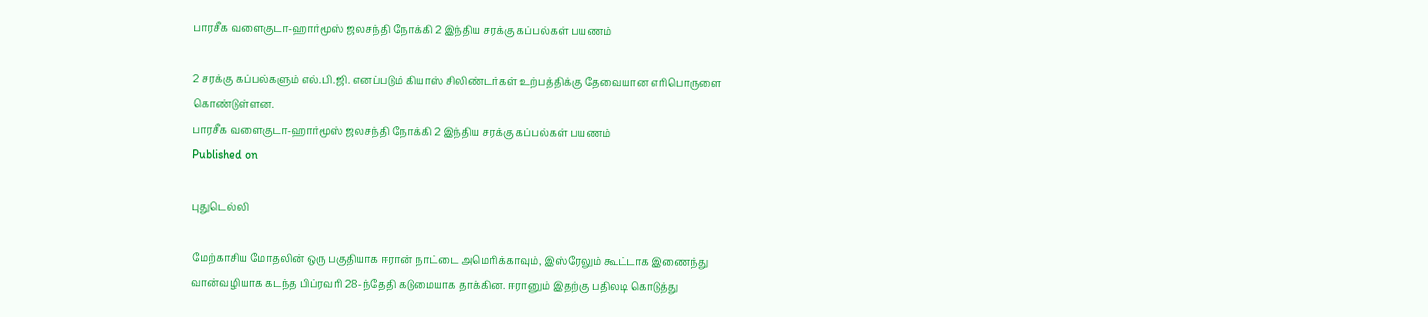பாரசீக வளைகுடா-ஹார்மூஸ் ஜலசந்தி நோக்கி 2 இந்திய சரக்கு கப்பல்கள் பயணம்

2 சரக்கு கப்பல்களும் எல்.பி.ஜி. எனப்படும் கியாஸ் சிலிண்டர்கள் உற்பத்திக்கு தேவையான எரிபொருளை கொண்டுள்ளன.
பாரசீக வளைகுடா-ஹார்மூஸ் ஜலசந்தி நோக்கி 2 இந்திய சரக்கு கப்பல்கள் பயணம்
Published on

புதுடெல்லி

மேற்காசிய மோதலின் ஒரு பகுதியாக ஈரான் நாட்டை அமெரிக்காவும், இஸ்ரேலும் கூட்டாக இணைந்து வான்வழியாக கடந்த பிப்ரவரி 28-ந்தேதி கடுமையாக தாக்கின. ஈரானும் இதற்கு பதிலடி கொடுத்து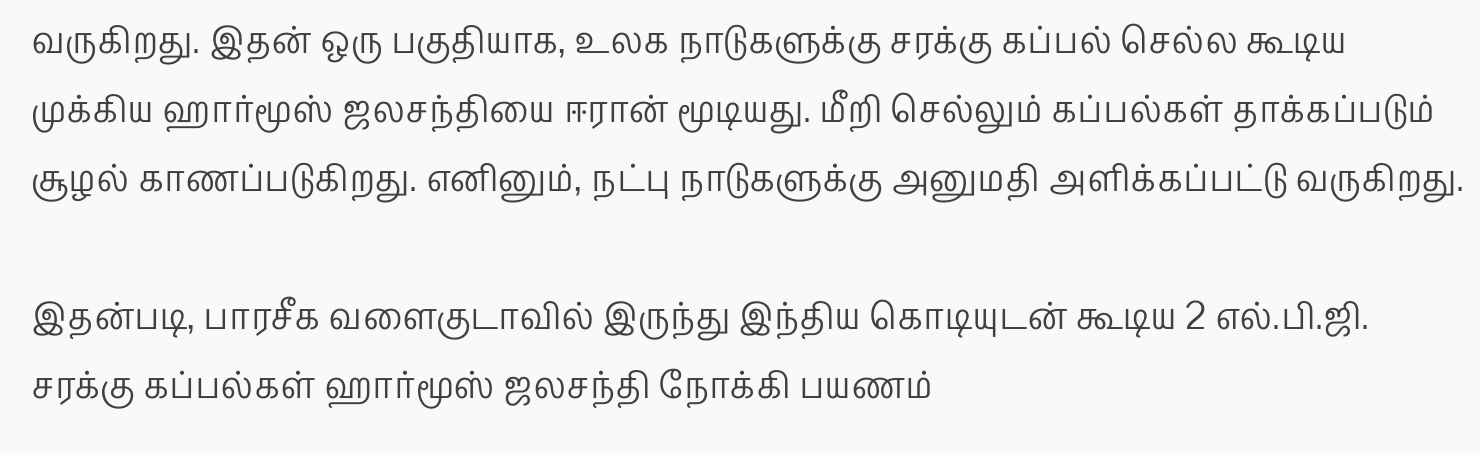வருகிறது. இதன் ஒரு பகுதியாக, உலக நாடுகளுக்கு சரக்கு கப்பல் செல்ல கூடிய முக்கிய ஹார்மூஸ் ஜலசந்தியை ஈரான் மூடியது. மீறி செல்லும் கப்பல்கள் தாக்கப்படும் சூழல் காணப்படுகிறது. எனினும், நட்பு நாடுகளுக்கு அனுமதி அளிக்கப்பட்டு வருகிறது.

இதன்படி, பாரசீக வளைகுடாவில் இருந்து இந்திய கொடியுடன் கூடிய 2 எல்.பி.ஜி. சரக்கு கப்பல்கள் ஹார்மூஸ் ஜலசந்தி நோக்கி பயணம்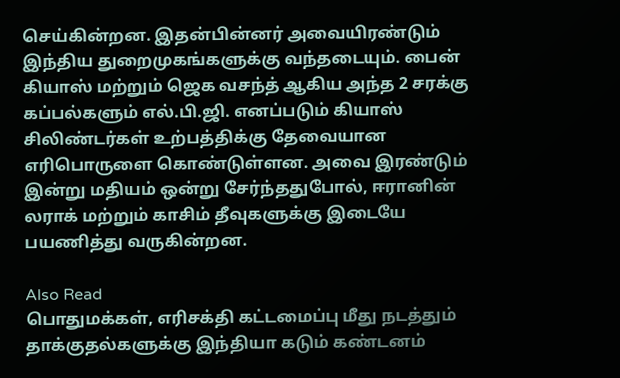செய்கின்றன. இதன்பின்னர் அவையிரண்டும் இந்திய துறைமுகங்களுக்கு வந்தடையும். பைன் கியாஸ் மற்றும் ஜெக வசந்த் ஆகிய அந்த 2 சரக்கு கப்பல்களும் எல்.பி.ஜி. எனப்படும் கியாஸ் சிலிண்டர்கள் உற்பத்திக்கு தேவையான எரிபொருளை கொண்டுள்ளன. அவை இரண்டும் இன்று மதியம் ஒன்று சேர்ந்ததுபோல், ஈரானின் லராக் மற்றும் காசிம் தீவுகளுக்கு இடையே பயணித்து வருகின்றன.

Also Read
பொதுமக்கள், எரிசக்தி கட்டமைப்பு மீது நடத்தும் தாக்குதல்களுக்கு இந்தியா கடும் கண்டனம்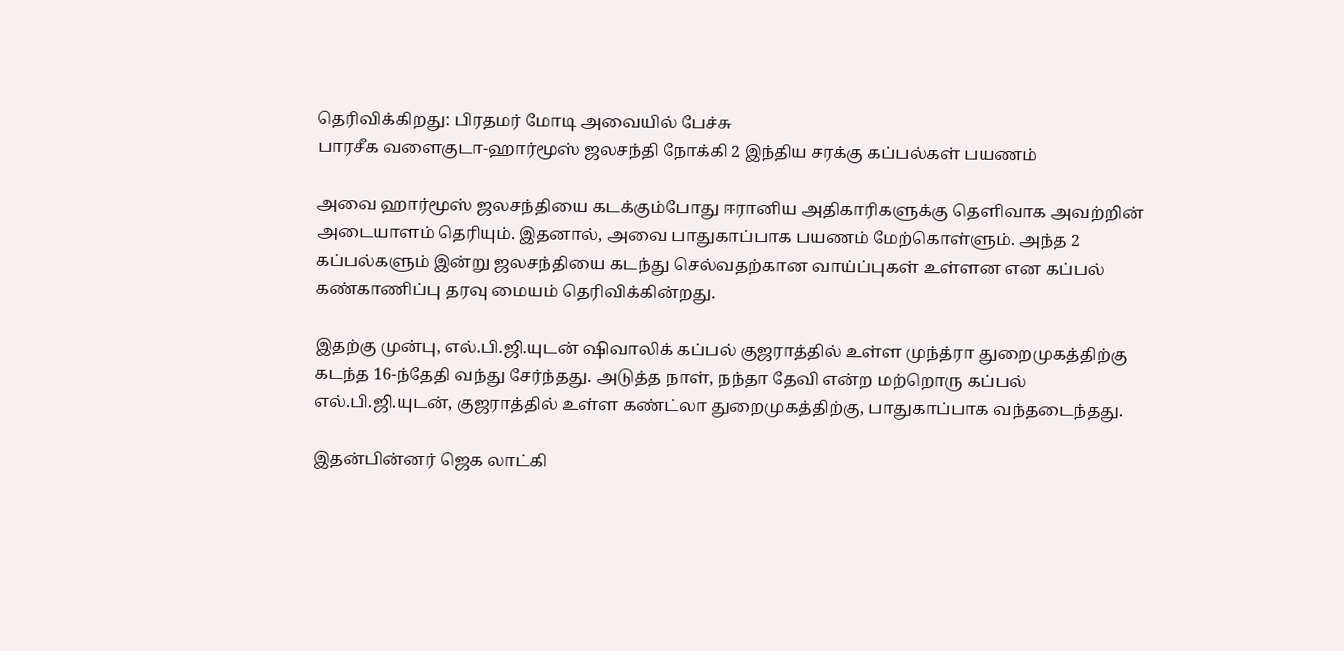தெரிவிக்கிறது: பிரதமர் மோடி அவையில் பேச்சு
பாரசீக வளைகுடா-ஹார்மூஸ் ஜலசந்தி நோக்கி 2 இந்திய சரக்கு கப்பல்கள் பயணம்

அவை ஹார்மூஸ் ஜலசந்தியை கடக்கும்போது ஈரானிய அதிகாரிகளுக்கு தெளிவாக அவற்றின் அடையாளம் தெரியும். இதனால், அவை பாதுகாப்பாக பயணம் மேற்கொள்ளும். அந்த 2 கப்பல்களும் இன்று ஜலசந்தியை கடந்து செல்வதற்கான வாய்ப்புகள் உள்ளன என கப்பல் கண்காணிப்பு தரவு மையம் தெரிவிக்கின்றது.

இதற்கு முன்பு, எல்.பி.ஜி.யுடன் ஷிவாலிக் கப்பல் குஜராத்தில் உள்ள முந்த்ரா துறைமுகத்திற்கு கடந்த 16-ந்தேதி வந்து சேர்ந்தது. அடுத்த நாள், நந்தா தேவி என்ற மற்றொரு கப்பல் எல்.பி.ஜி.யுடன், குஜராத்தில் உள்ள கண்ட்லா துறைமுகத்திற்கு, பாதுகாப்பாக வந்தடைந்தது.

இதன்பின்னர் ஜெக லாட்கி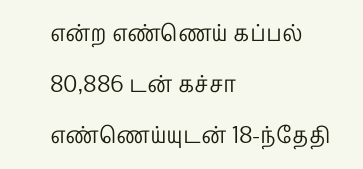என்ற எண்ணெய் கப்பல் 80,886 டன் கச்சா எண்ணெய்யுடன் 18-ந்தேதி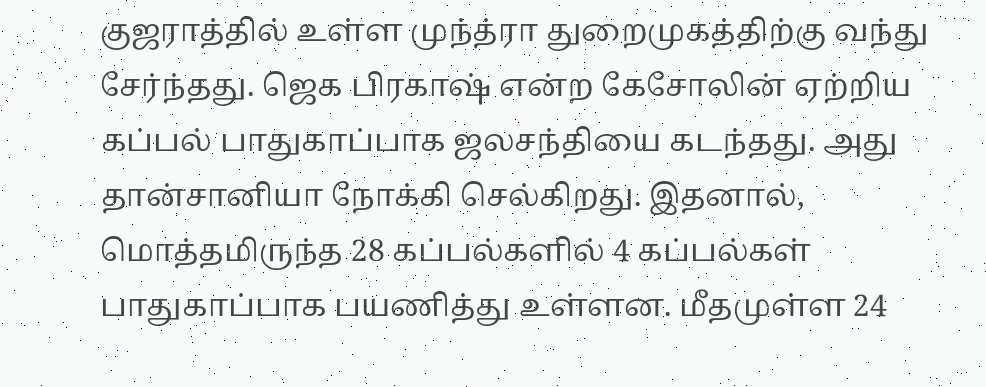குஜராத்தில் உள்ள முந்த்ரா துறைமுகத்திற்கு வந்து சேர்ந்தது. ஜெக பிரகாஷ் என்ற கேசோலின் ஏற்றிய கப்பல் பாதுகாப்பாக ஜலசந்தியை கடந்தது. அது தான்சானியா நோக்கி செல்கிறது. இதனால், மொத்தமிருந்த 28 கப்பல்களில் 4 கப்பல்கள் பாதுகாப்பாக பயணித்து உள்ளன. மீதமுள்ள 24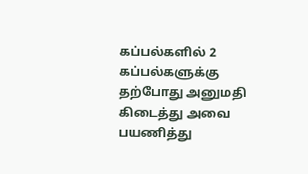கப்பல்களில் 2 கப்பல்களுக்கு தற்போது அனுமதி கிடைத்து அவை பயணித்து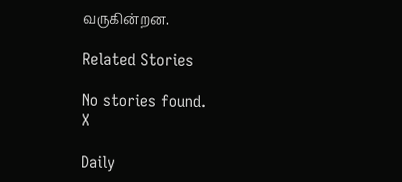வருகின்றன.

Related Stories

No stories found.
X

Daily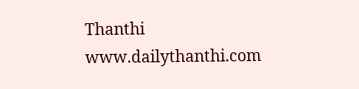Thanthi
www.dailythanthi.com